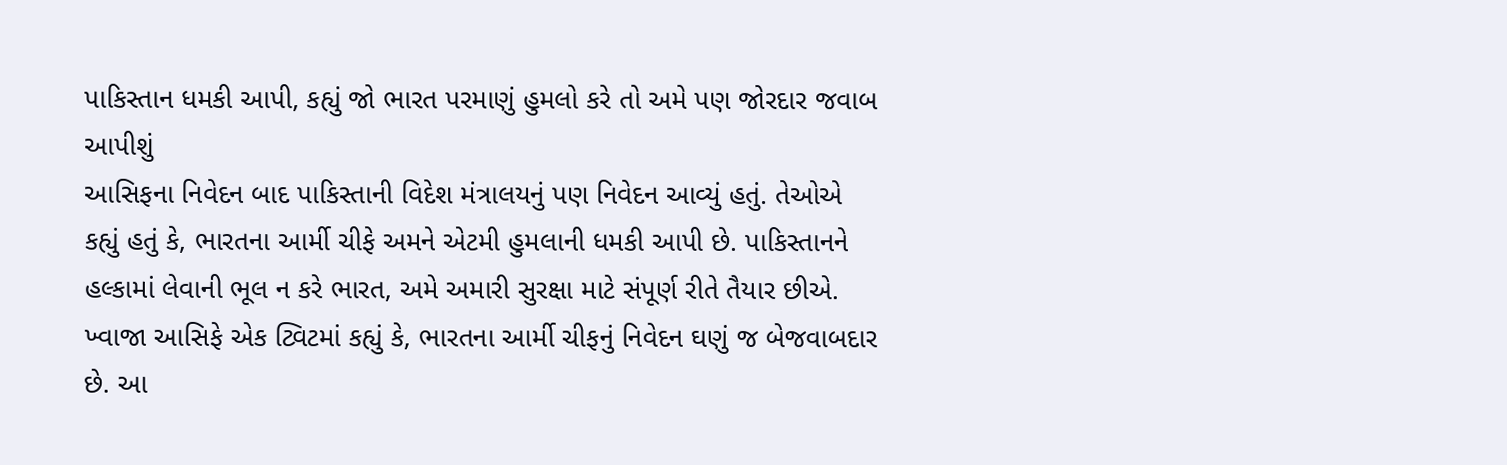પાકિસ્તાન ધમકી આપી, કહ્યું જો ભારત પરમાણું હુમલો કરે તો અમે પણ જોરદાર જવાબ આપીશું
આસિફના નિવેદન બાદ પાકિસ્તાની વિદેશ મંત્રાલયનું પણ નિવેદન આવ્યું હતું. તેઓએ કહ્યું હતું કે, ભારતના આર્મી ચીફે અમને એટમી હુમલાની ધમકી આપી છે. પાકિસ્તાનને હલ્કામાં લેવાની ભૂલ ન કરે ભારત, અમે અમારી સુરક્ષા માટે સંપૂર્ણ રીતે તૈયાર છીએ.
ખ્વાજા આસિફે એક ટ્વિટમાં કહ્યું કે, ભારતના આર્મી ચીફનું નિવેદન ઘણું જ બેજવાબદાર છે. આ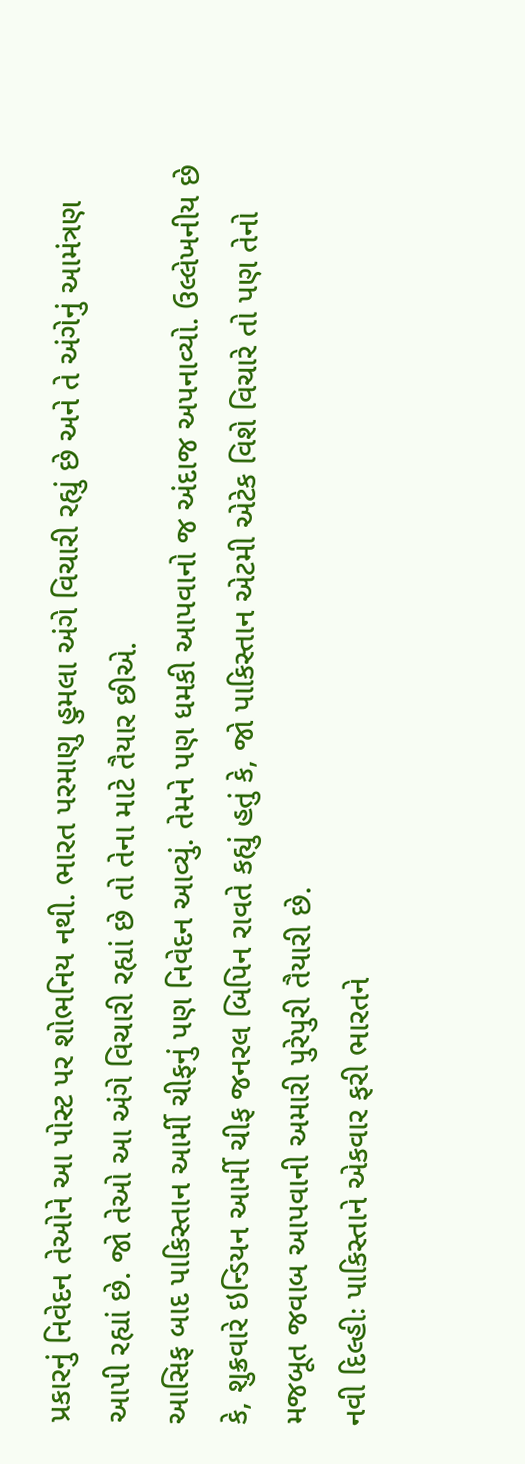પ્રકારનું નિવેદન તેઓને આ પોસ્ટ પર શોભનિય નથી. ભારત પરમાણુ હુમલા અંગે વિચારી રહ્યું છે અને તે અંગેનું આમંત્રણ આપી રહ્યાં છે. જો તેઓ આ અંગે વિચારી રહ્યાં છે તો તેના માટે તૈયાર છીએ.
આસિફ બાદ પાકિસ્તાન આર્મી ચીફનું પણ નિવેદન આવ્યું. તેમને પણ ધમકી આપવાનો જ અંદાજ અપનાવ્યો. ઉલ્લેખનીય છે કે, શુક્રવારે ઇન્ડિયન આર્મી ચીફ જનરલ બિપિન રાવતે કહ્યું હતું કે, જો પાકિસ્તાન એટમી એટેક વિશે વિચારે તો પણ તેનો મજબૂત જવાબ આપવાની અમારી પુરેપુરી તૈયારી છે.
નવી દિલ્હીઃ પાકિસ્તાને એકવાર ફરી ભારતને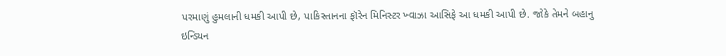પરમાણું હુમલાની ધમકી આપી છે, પાકિસ્તાનના ફૉરેન મિનિસ્ટર ખ્વાઝા આસિફે આ ધમકી આપી છે. જોકે તેમને બહાનુ ઇન્ડિયન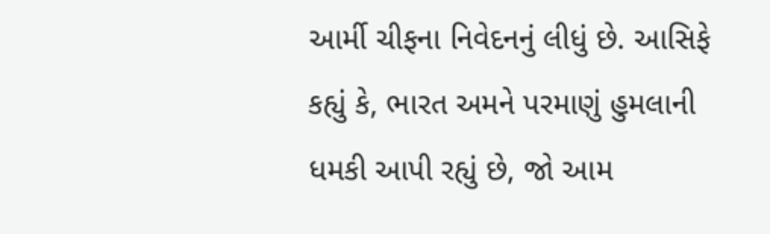આર્મી ચીફના નિવેદનનું લીધું છે. આસિફે કહ્યું કે, ભારત અમને પરમાણું હુમલાની ધમકી આપી રહ્યું છે, જો આમ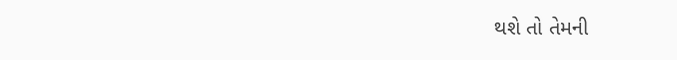થશે તો તેમની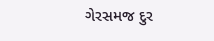ગેરસમજ દુર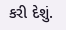કરી દેશું.